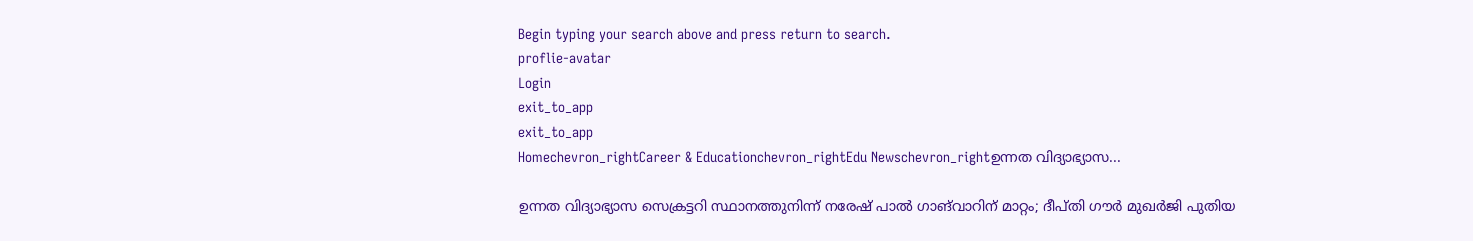Begin typing your search above and press return to search.
proflie-avatar
Login
exit_to_app
exit_to_app
Homechevron_rightCareer & Educationchevron_rightEdu Newschevron_rightഉന്നത വിദ്യാഭ്യാസ...

ഉന്നത വിദ്യാഭ്യാസ സെക്രട്ടറി സ്ഥാനത്തുനിന്ന് നരേഷ് പാൽ ഗാങ്‍വാറിന് മാറ്റം; ദീപ്തി ഗൗർ മുഖർജി പുതിയ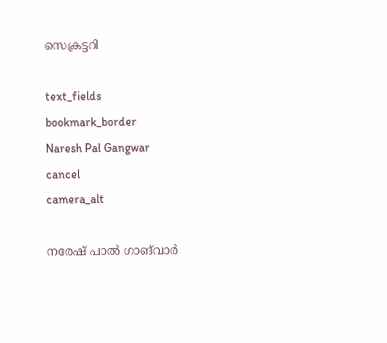സെക്രട്ടറി

text_fields
bookmark_border
Naresh Pal Gangwar
cancel
camera_alt

നരേഷ് പാൽ ഗാങ്‍വാർ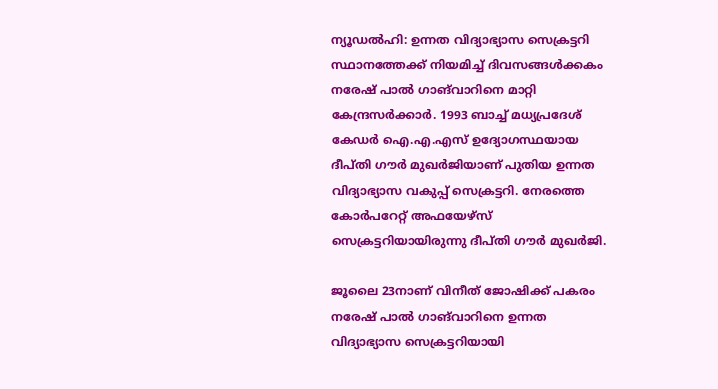ന്യൂഡൽഹി: ഉന്നത വിദ്യാഭ്യാസ സെക്രട്ടറി സ്ഥാനത്തേക്ക് നിയമിച്ച് ദിവസങ്ങൾക്കകം നരേഷ് പാൽ ഗാങ്‍വാറിനെ മാറ്റി കേന്ദ്രസർക്കാർ. 1993 ബാച്ച് മധ്യപ്രദേശ് കേഡർ ഐ.എ.എസ് ഉദ്യോഗസ്ഥയായ ദീപ്തി ഗൗർ മുഖർജിയാണ് പുതിയ ഉന്നത വിദ്യാഭ്യാസ വകുപ്പ് സെക്രട്ടറി. നേരത്തെ കോർപറേറ്റ് അഫയേഴ്സ് സെക്രട്ടറിയായിരുന്നു ദീപ്തി ഗൗർ മുഖർജി.

ജൂലൈ 23നാണ് വിനീത് ജോഷിക്ക് പകരം നരേഷ് പാൽ ഗാങ്‍വാറിനെ ഉന്നത വിദ്യാഭ്യാസ സെക്രട്ടറിയായി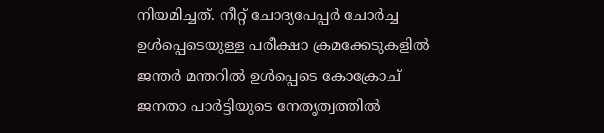നിയമിച്ചത്. നീറ്റ് ചോദ്യപേപ്പർ ചോർച്ച ഉൾപ്പെടെയുള്ള പരീക്ഷാ ക്രമക്കേടുകളിൽ ജന്തർ മന്തറിൽ ഉൾപ്പെടെ കോക്രോച് ജനതാ പാർട്ടിയുടെ നേതൃത്വത്തിൽ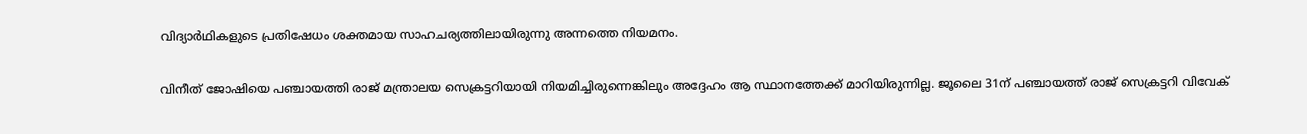വിദ്യാർഥികളുടെ പ്രതിഷേധം ശക്തമായ സാഹചര്യത്തിലായിരുന്നു അന്നത്തെ നിയമനം.

വിനീത് ജോഷിയെ പഞ്ചായത്തി രാജ് മന്ത്രാലയ സെക്രട്ടറിയായി നിയമിച്ചിരുന്നെങ്കിലും അദ്ദേഹം ആ സ്ഥാനത്തേക്ക് മാറിയിരുന്നില്ല. ജൂലൈ 31ന് പഞ്ചായത്ത് രാജ് സെക്രട്ടറി വിവേക്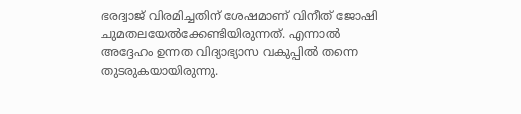ഭരദ്വാജ് വിരമിച്ചതിന് ശേഷമാണ് വിനീത് ജോഷി ചുമതലയേൽക്കേണ്ടിയിരുന്നത്. എന്നാൽ അദ്ദേഹം ഉന്നത വിദ്യാഭ്യാസ വകുപ്പിൽ തന്നെ തുടരുകയായിരുന്നു.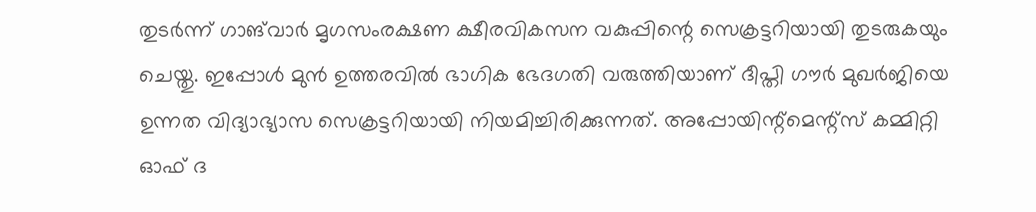തുടർന്ന് ഗാങ്‍വാർ മൃഗസംരക്ഷണ ക്ഷീരവികസന വകുപ്പിന്റെ സെക്രട്ടറിയായി തുടരുകയും ചെയ്തു. ഇപ്പോൾ മുൻ ഉത്തരവിൽ ഭാഗിക ഭേദഗതി വരുത്തിയാണ് ദീപ്തി ഗൗർ മുഖർജിയെ ഉന്നത വിദ്യാഭ്യാസ സെക്രട്ടറിയായി നിയമിച്ചിരിക്കുന്നത്. അപ്പോയിന്റ്മെന്റ്സ് കമ്മിറ്റി ഓഫ് ദ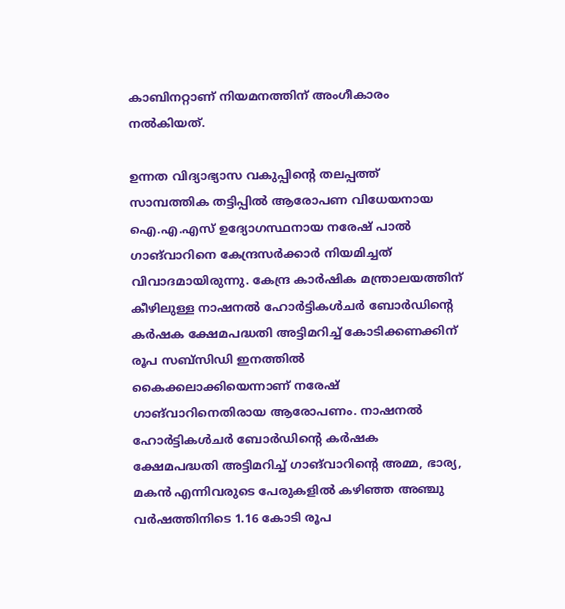കാബിനറ്റാണ് നിയമനത്തിന് അംഗീകാരം നൽകിയത്.

ഉന്നത വിദ്യാഭ്യാസ വകുപ്പിന്റെ തലപ്പത്ത് സാമ്പത്തിക തട്ടിപ്പിൽ ആരോപണ വിധേയനായ ഐ.എ.എസ് ഉദ്യോഗസ്ഥനായ നരേഷ് പാൽ ഗാങ്‍വാറിനെ കേന്ദ്രസർക്കാർ നിയമിച്ചത് വിവാദമായിരുന്നു. കേന്ദ്ര കാർഷിക മന്ത്രാലയത്തിന് കീഴിലുള്ള നാഷനൽ ഹോർട്ടികൾചർ ബോർഡിന്റെ കർഷക ക്ഷേമപദ്ധതി അട്ടിമറിച്ച് കോടിക്കണക്കിന് രൂപ സബ്‌സിഡി ഇനത്തിൽ കൈക്കലാക്കിയെന്നാണ് നരേഷ് ഗാങ്‍വാറിനെതിരായ ആരോപണം. നാഷനൽ ഹോർട്ടികൾചർ ബോർഡിന്റെ കർഷക ക്ഷേമപദ്ധതി അട്ടിമറിച്ച് ഗാങ്‌വാറിന്റെ അമ്മ, ഭാര്യ, മകൻ എന്നിവരുടെ പേരുകളിൽ കഴിഞ്ഞ അഞ്ചു വർഷത്തിനിടെ 1.16 കോടി രൂപ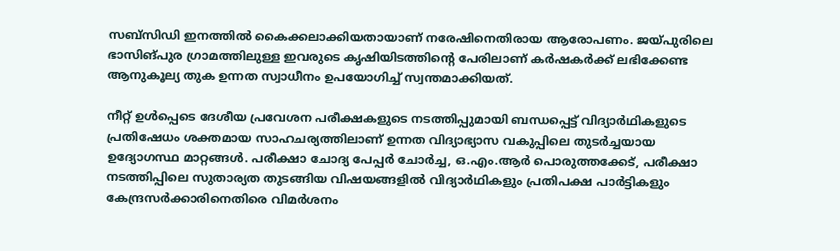സബ്‌സിഡി ഇനത്തിൽ കൈക്കലാക്കിയതായാണ് നരേഷിനെതിരായ ആരോപണം. ജയ്പുരിലെ ഭാസിങ്പുര ഗ്രാമത്തിലുള്ള ഇവരുടെ കൃഷിയിടത്തിന്റെ പേരിലാണ് കർഷകർക്ക് ലഭിക്കേണ്ട ആനുകൂല്യ തുക ഉന്നത സ്വാധീനം ഉപയോഗിച്ച് സ്വന്തമാക്കിയത്.

നീറ്റ് ഉൾപ്പെടെ ദേശീയ പ്രവേശന പരീക്ഷകളുടെ നടത്തിപ്പുമായി ബന്ധപ്പെട്ട് വിദ്യാർഥികളുടെ പ്രതിഷേധം ശക്തമായ സാഹചര്യത്തിലാണ് ഉന്നത വിദ്യാഭ്യാസ വകുപ്പിലെ തുടർച്ചയായ ഉദ്യോഗസ്ഥ മാറ്റങ്ങൾ. പരീക്ഷാ ചോദ്യ പേപ്പർ ചോർച്ച, ഒ.എം.ആർ പൊരുത്തക്കേട്, പരീക്ഷാ നടത്തിപ്പിലെ സുതാര്യത തുടങ്ങിയ വിഷയങ്ങളിൽ വിദ്യാർഥികളും പ്രതിപക്ഷ പാർട്ടികളും കേന്ദ്രസർക്കാരിനെതിരെ വിമർശനം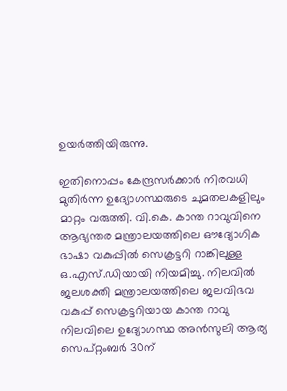ഉയർത്തിയിരുന്നു.

ഇതിനൊപ്പം കേന്ദ്രസർക്കാർ നിരവധി മുതിർന്ന ഉദ്യോഗസ്ഥരുടെ ചുമതലകളിലും മാറ്റം വരുത്തി. വി.കെ. കാന്ത റാവുവിനെ ആഭ്യന്തര മന്ത്രാലയത്തിലെ ഔദ്യോഗിക ഭാഷാ വകുപ്പിൽ സെക്രട്ടറി റാങ്കിലുള്ള ഒ.എസ്.ഡിയായി നിയമിച്ചു. നിലവിൽ ജലശക്തി മന്ത്രാലയത്തിലെ ജലവിഭവ വകുപ്പ് സെക്രട്ടറിയായ കാന്ത റാവു നിലവിലെ ഉദ്യോഗസ്ഥ അൻസുലി ആര്യ സെപ്റ്റംബർ 30ന്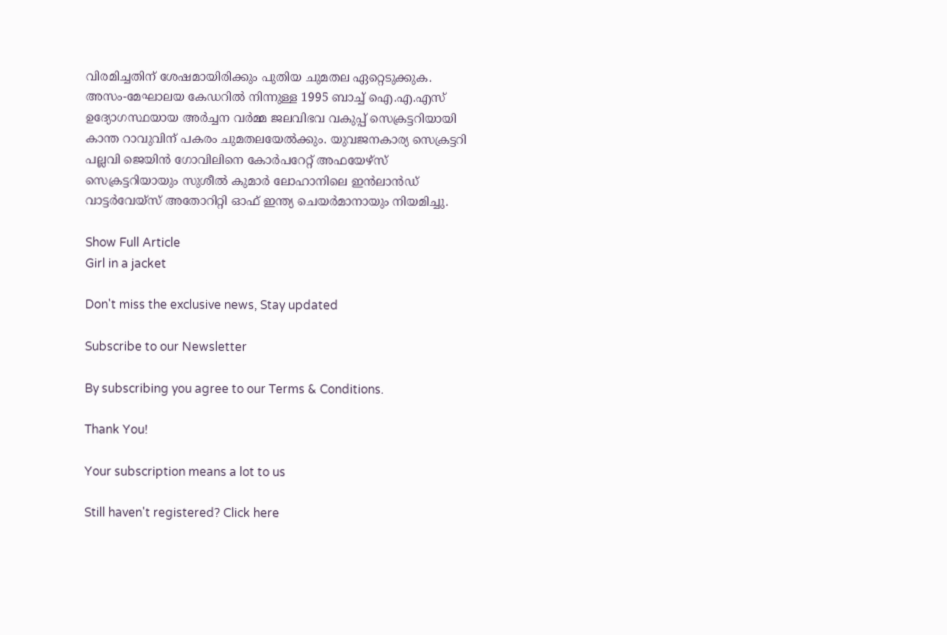വിരമിച്ചതിന് ശേഷമായിരിക്കും പുതിയ ചുമതല ഏറ്റെടുക്കുക. അസം-മേഘാലയ കേഡറിൽ നിന്നുള്ള 1995 ബാച്ച് ഐ.എ.എസ് ഉദ്യോഗസ്ഥയായ അർച്ചന വർമ്മ ജലവിഭവ വകുപ്പ് സെക്രട്ടറിയായി കാന്ത റാവുവിന് പകരം ചുമതലയേൽക്കും. യുവജനകാര്യ സെക്രട്ടറി പല്ലവി ജെയിൻ ഗോവിലിനെ കോർപറേറ്റ് അഫയേഴ്സ് സെക്രട്ടറിയായും സുശീൽ കുമാർ ലോഹാനിലെ ഇൻലാൻഡ് വാട്ടർവേയ്സ് അതോറിറ്റി ഓഫ് ഇന്ത്യ ചെയർമാനായും നിയമിച്ചു.

Show Full Article
Girl in a jacket

Don't miss the exclusive news, Stay updated

Subscribe to our Newsletter

By subscribing you agree to our Terms & Conditions.

Thank You!

Your subscription means a lot to us

Still haven't registered? Click here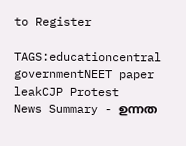to Register

TAGS:educationcentral governmentNEET paper leakCJP Protest
News Summary - ഉന്നത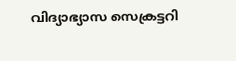വിദ്യാഭ്യാസ സെക്രട്ടറി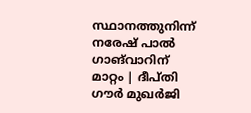സ്ഥാനത്തുനിന്ന് നരേഷ് പാൽ ഗാങ്‍വാറിന് മാറ്റം | ദീപ്തി ഗൗർ മുഖർജി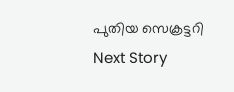പുതിയ സെക്രട്ടറി
Next Story